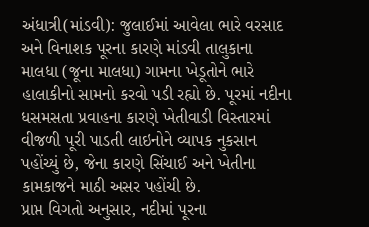અંધાત્રી(માંડવી): જુલાઈમાં આવેલા ભારે વરસાદ અને વિનાશક પૂરના કારણે માંડવી તાલુકાના માલધા (જૂના માલધા) ગામના ખેડૂતોને ભારે હાલાકીનો સામનો કરવો પડી રહ્યો છે. પૂરમાં નદીના ધસમસતા પ્રવાહના કારણે ખેતીવાડી વિસ્તારમાં વીજળી પૂરી પાડતી લાઇનોને વ્યાપક નુકસાન પહોંચ્યું છે, જેના કારણે સિંચાઈ અને ખેતીના કામકાજને માઠી અસર પહોંચી છે.
પ્રાપ્ત વિગતો અનુસાર, નદીમાં પૂરના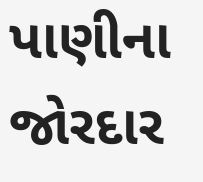પાણીના જોરદાર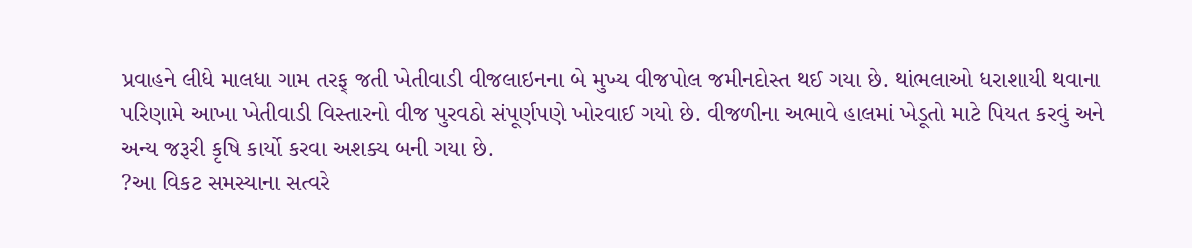પ્રવાહને લીધે માલધા ગામ તરફ્ જતી ખેતીવાડી વીજલાઇનના બે મુખ્ય વીજપોલ જમીનદોસ્ત થઈ ગયા છે. થાંભલાઓ ધરાશાયી થવાના પરિણામે આખા ખેતીવાડી વિસ્તારનો વીજ પુરવઠો સંપૂર્ણપણે ખોરવાઈ ગયો છે. વીજળીના અભાવે હાલમાં ખેડૂતો માટે પિયત કરવું અને અન્ય જરૂરી કૃષિ કાર્યો કરવા અશક્ય બની ગયા છે.
?આ વિકટ સમસ્યાના સત્વરે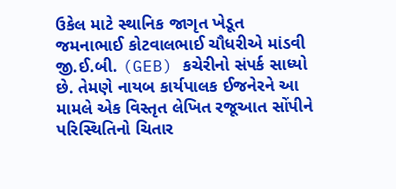ઉકેલ માટે સ્થાનિક જાગૃત ખેડૂત જમનાભાઈ કોટવાલભાઈ ચૌધરીએ માંડવી જી.ઈ.બી. (GEB) કચેરીનો સંપર્ક સાધ્યો છે. તેમણે નાયબ કાર્યપાલક ઈજનેરને આ મામલે એક વિસ્તૃત લેખિત રજૂઆત સોંપીને પરિસ્થિતિનો ચિતાર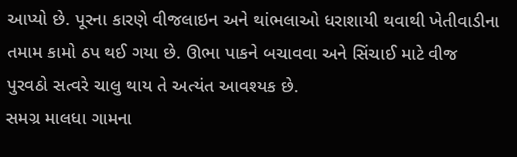આપ્યો છે. પૂરના કારણે વીજલાઇન અને થાંભલાઓ ધરાશાયી થવાથી ખેતીવાડીના તમામ કામો ઠપ થઈ ગયા છે. ઊભા પાકને બચાવવા અને સિંચાઈ માટે વીજ પુરવઠો સત્વરે ચાલુ થાય તે અત્યંત આવશ્યક છે.
સમગ્ર માલધા ગામના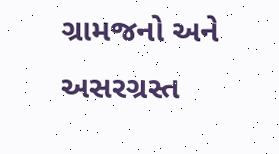ગ્રામજનો અને અસરગ્રસ્ત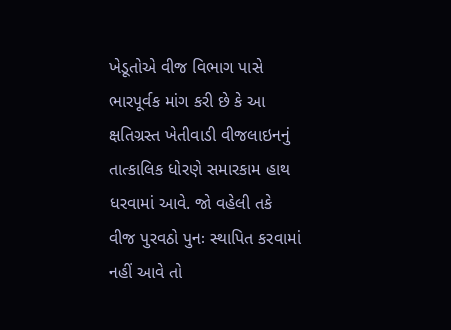ખેડૂતોએ વીજ વિભાગ પાસે ભારપૂર્વક માંગ કરી છે કે આ ક્ષતિગ્રસ્ત ખેતીવાડી વીજલાઇનનું તાત્કાલિક ધોરણે સમારકામ હાથ ધરવામાં આવે. જો વહેલી તકે વીજ પુરવઠો પુનઃ સ્થાપિત કરવામાં નહીં આવે તો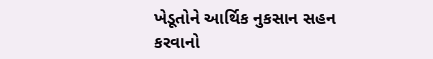ખેડૂતોને આર્થિક નુકસાન સહન કરવાનો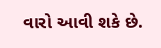વારો આવી શકે છે.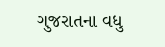ગુજરાતના વધુ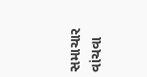સમાચાર વાંચવા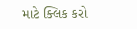માટે ક્લિક કરો